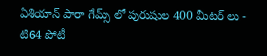ఏశియాన్ పారా గేమ్స్ లో పురుషుల 400 మీటర్ లు - టి64 పోటీ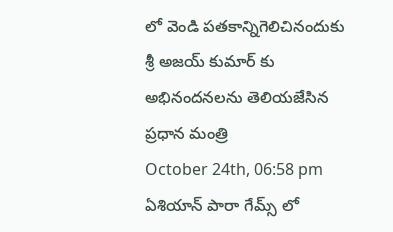లో వెండి పతకాన్నిగెలిచినందుకు శ్రీ అజయ్ కుమార్ కు అభినందనలను తెలియజేసిన ప్రధాన మంత్రి
October 24th, 06:58 pm
ఏశియాన్ పారా గేమ్స్ లో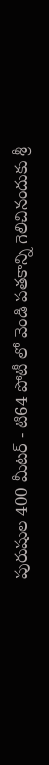పురుషుల 400 మీటర్ - టి64 పోటీ లో వెండి పతకాన్ని గెలిచినందుకు శ్రీ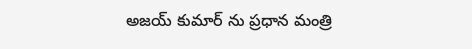అజయ్ కుమార్ ను ప్రధాన మంత్రి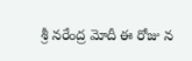శ్రీ నరేంద్ర మోదీ ఈ రోజు న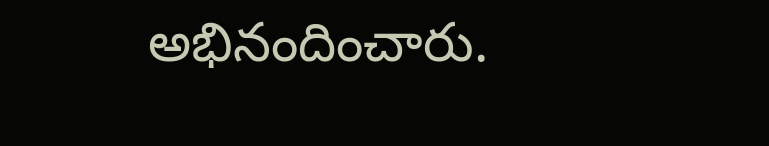అభినందించారు.